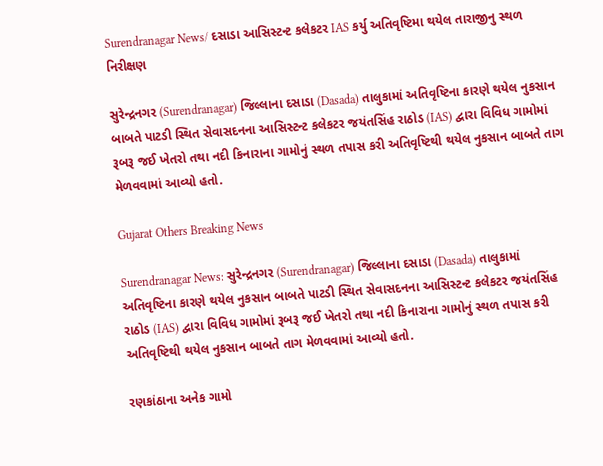Surendranagar News/ દસાડા આસિસ્ટન્ટ કલેકટર IAS કર્યુ અતિવૃષ્ટિમા થયેલ તારાજીનુ સ્થળ નિરીક્ષણ

સુરેન્દ્રનગર (Surendranagar) જિલ્લાના દસાડા (Dasada) તાલુકામાં અતિવૃષ્ટિના કારણે થયેલ નુકસાન બાબતે પાટડી સ્થિત સેવાસદનના આસિસ્ટન્ટ કલેકટર જયંતસિંહ રાઠોડ (IAS) દ્વારા વિવિધ ગામોમાં રૂબરૂ જઈ ખેતરો તથા નદી કિનારાના ગામોનું સ્થળ તપાસ કરી અતિવૃષ્ટિથી થયેલ નુકસાન બાબતે તાગ મેળવવામાં આવ્યો હતો.

Gujarat Others Breaking News

Surendranagar News: સુરેન્દ્રનગર (Surendranagar) જિલ્લાના દસાડા (Dasada) તાલુકામાં અતિવૃષ્ટિના કારણે થયેલ નુકસાન બાબતે પાટડી સ્થિત સેવાસદનના આસિસ્ટન્ટ કલેકટર જયંતસિંહ રાઠોડ (IAS) દ્વારા વિવિધ ગામોમાં રૂબરૂ જઈ ખેતરો તથા નદી કિનારાના ગામોનું સ્થળ તપાસ કરી અતિવૃષ્ટિથી થયેલ નુકસાન બાબતે તાગ મેળવવામાં આવ્યો હતો.

રણકાંઠાના અનેક ગામો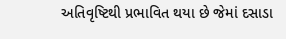અતિવૃષ્ટિથી પ્રભાવિત થયા છે જેમાં દસાડા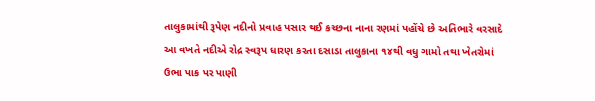તાલુકામાંથી રૂપેણ નદીનો પ્રવાહ પસાર થઈ કચ્છના નાના રણમાં પહોંચે છે અતિભારે વરસાદે આ વખતે નદીએ રોદ્ર સ્વરૂપ ધારણ કરતા દસાડા તાલુકાના ૧૪થી વધુ ગામો તથા ખેતરોમાં ઉભા પાક પર પાણી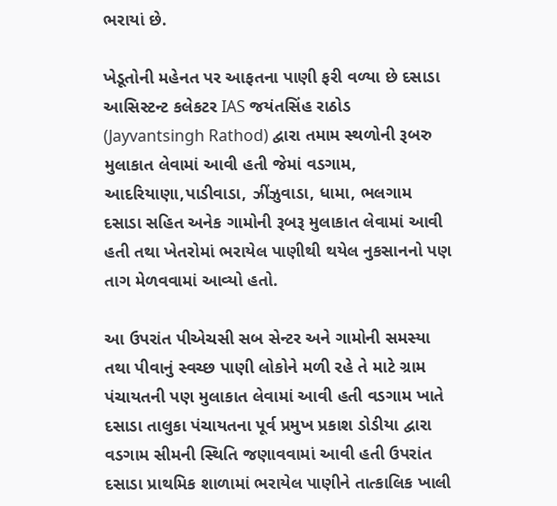ભરાયાં છે.

ખેડૂતોની મહેનત પર આફતના પાણી ફરી વળ્યા છે દસાડા આસિસ્ટન્ટ કલેકટર IAS જયંતસિંહ રાઠોડ (Jayvantsingh Rathod) દ્વારા તમામ સ્થળોની રૂબરુ મુલાકાત લેવામાં આવી હતી જેમાં વડગામ, આદરિયાણા,પાડીવાડા, ઝીંઝુવાડા, ધામા, ભલગામ દસાડા સહિત અનેક ગામોની રૂબરૂ મુલાકાત લેવામાં આવી હતી તથા ખેતરોમાં ભરાયેલ પાણીથી થયેલ નુકસાનનો પણ તાગ મેળવવામાં આવ્યો હતો.

આ ઉપરાંત પીએચસી સબ સેન્ટર અને ગામોની સમસ્યા તથા પીવાનું સ્વચ્છ પાણી લોકોને મળી રહે તે માટે ગ્રામ પંચાયતની પણ મુલાકાત લેવામાં આવી હતી વડગામ ખાતે દસાડા તાલુકા પંચાયતના પૂર્વ પ્રમુખ પ્રકાશ ડોડીયા દ્વારા વડગામ સીમની સ્થિતિ જણાવવામાં આવી હતી ઉપરાંત દસાડા પ્રાથમિક શાળામાં ભરાયેલ પાણીને તાત્કાલિક ખાલી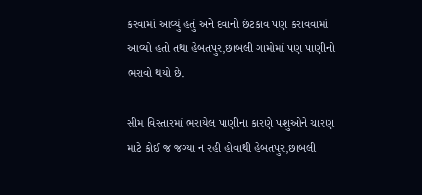કરવામાં આવ્યું હતું અને દવાનો છંટકાવ પણ કરાવવામાં આવ્યો હતો તથા હેબતપુર,છાબલી ગામોમાં પણ પાણીનો ભરાવો થયો છે.

સીમ વિસ્તારમાં ભરાયેલ પાણીના કારણે પશુઓને ચારણ માટે કોઈ જ જગ્યા ન રહી હોવાથી હેબતપુર,છાબલી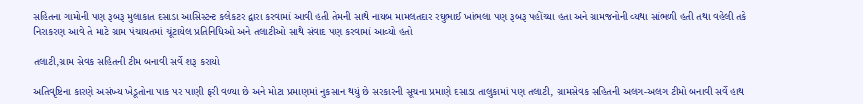સહિતના ગામોની પણ રૂબરૂ મુલાકાત દસાડા આસિસ્ટન્ટ કલેકટર દ્વારા કરવામાં આવી હતી તેમની સાથે નાયબ મામલતદાર રઘુભાઈ ખાંભલા પણ રૂબરૂ પહોંચ્યા હતા અને ગ્રામજનોની વ્યથા સાંભળી હતી તથા વહેલી તકે નિરાકરણ આવે તે માટે ગ્રામ પંચાયતમાં ચૂંટાયેલ પ્રતિનિધિઓ અને તલાટીઓ સાથે સંવાદ પણ કરવામાં આવ્યો હતો

તલાટી,ગ્રામ સેવક સહિતની ટીમ બનાવી સર્વે શરૂ કરાયો

અતિવૃષ્ટિના કારણે અસંખ્ય ખેડૂતોના પાક પર પાણી ફરી વળ્યા છે અને મોટા પ્રમાણમાં નુકસાન થયું છે સરકારની સૂચના પ્રમાણે દસાડા તાલુકામાં પણ તલાટી, ગ્રામસેવક સહિતની અલગ-અલગ ટીમો બનાવી સર્વે હાથ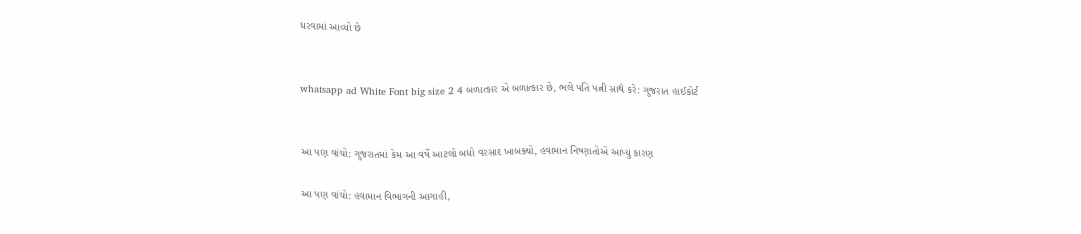ધરવામાં આવ્યો છે


whatsapp ad White Font big size 2 4 બળાત્કાર એ બળાત્કાર છે, ભલે પતિ પત્ની સાથે કરે: ગુજરાત હાઈકોર્ટ


આ પણ વાંચો: ગુજરાતમાં કેમ આ વર્ષે આટલો બધો વરસાદ ખાબક્યો, હવામાન નિષ્ણાતોએ આપ્યું કારણ

આ પણ વાંચો: હવામાન વિભાગની આગાહી,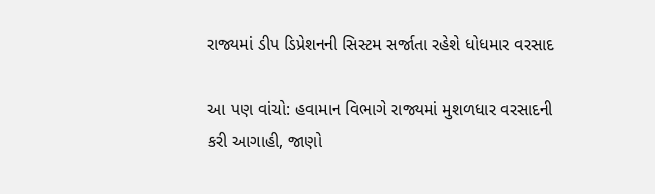રાજ્યમાં ડીપ ડિપ્રેશનની સિસ્ટમ સર્જાતા રહેશે ધોધમાર વરસાદ

આ પણ વાંચો: હવામાન વિભાગે રાજ્યમાં મુશળધાર વરસાદની કરી આગાહી, જાણો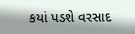કયાં પડશે વરસાદ